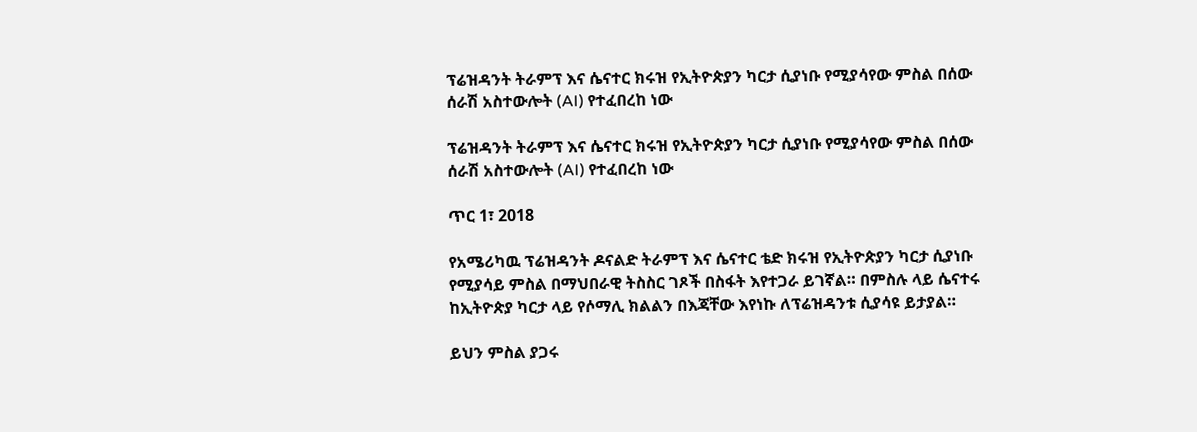ፕሬዝዳንት ትራምፕ እና ሴናተር ክሩዝ የኢትዮጵያን ካርታ ሲያነቡ የሚያሳየው ምስል በሰው ሰራሽ አስተውሎት (AI) የተፈበረከ ነው

ፕሬዝዳንት ትራምፕ እና ሴናተር ክሩዝ የኢትዮጵያን ካርታ ሲያነቡ የሚያሳየው ምስል በሰው ሰራሽ አስተውሎት (AI) የተፈበረከ ነው

ጥር 1፣ 2018

የአሜሪካዉ ፕሬዝዳንት ዶናልድ ትራምፕ እና ሴናተር ቴድ ክሩዝ የኢትዮጵያን ካርታ ሲያነቡ የሚያሳይ ምስል በማህበራዊ ትስስር ገጾች በስፋት እየተጋራ ይገኛል። በምስሉ ላይ ሴናተሩ ከኢትዮጵያ ካርታ ላይ የሶማሊ ክልልን በእጃቸው እየነኩ ለፕሬዝዳንቱ ሲያሳዩ ይታያል።

ይህን ምስል ያጋሩ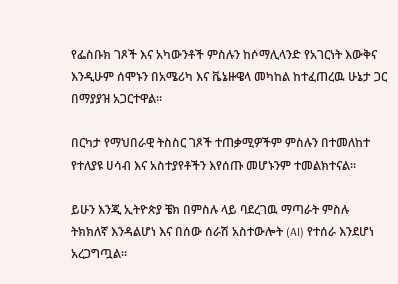የፌስቡክ ገጾች እና አካውንቶች ምስሉን ከሶማሊላንድ የአገርነት እውቅና እንዲሁም ሰሞኑን በአሜሪካ እና ቬኔዙዌላ መካከል ከተፈጠረዉ ሁኔታ ጋር በማያያዝ አጋርተዋል።

በርካታ የማህበራዊ ትስስር ገጾች ተጠቃሚዎችም ምስሉን በተመለከተ የተለያዩ ሀሳብ እና አስተያየቶችን እየሰጡ መሆኑንም ተመልክተናል።

ይሁን እንጂ ኢትዮጵያ ቼክ በምስሉ ላይ ባደረገዉ ማጣራት ምስሉ ትክክለኛ እንዳልሆነ እና በሰው ሰራሽ አስተውሎት (AI) የተሰራ እንደሆነ አረጋግጧል።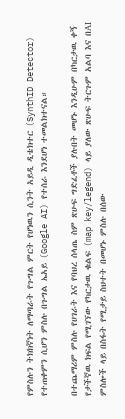የምስሉን ትክክኛነት ለማጣራት የጉግል ምርት የሆነዉን ሲንት አይዲ ዲቴክተር (SynthID Detector) የተጠቀምን ሲሆን ምስሉ በጉግል ኤአይ (Google AI) የተሰራ እንደሆነ ተመልክተናል።

በተጨማሪም ምስሉ የሀገራት እና የባህረ ሰላጤ ስም ጽሁፍ ግድፈቶች ያሉበት መሆኑ እንዲሁም በካርታዉ ቀኝ የታችኛዉ ክፍል የሚገኘው የካርታዉ ቁልፍ (map key/legend) ላይ ያለው ጽሁፍ ትርጉም አልባ እና በAI ምስሎች ላይ በስፋት የሚታይ ስህተት በመሆኑ ምስሉ በሰው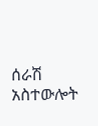ሰራሽ አስተውሎት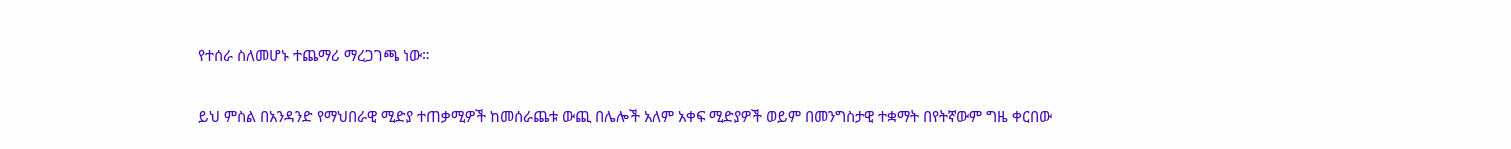የተሰራ ስለመሆኑ ተጨማሪ ማረጋገጫ ነው።

ይህ ምስል በአንዳንድ የማህበራዊ ሚድያ ተጠቃሚዎች ከመሰራጨቱ ውጪ በሌሎች አለም አቀፍ ሚድያዎች ወይም በመንግስታዊ ተቋማት በየትኛውም ግዜ ቀርበው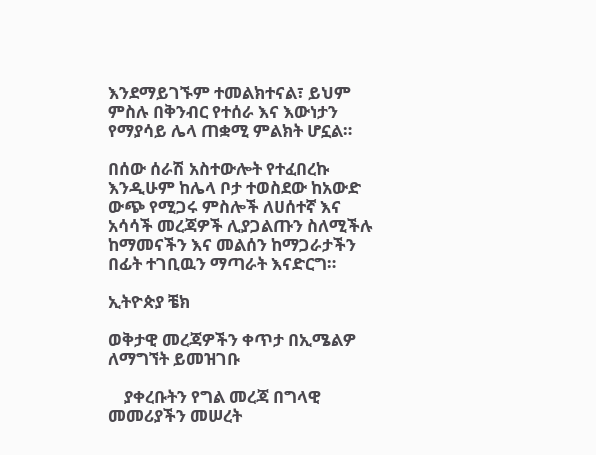እንደማይገኙም ተመልክተናል፣ ይህም ምስሉ በቅንብር የተሰራ እና እውነታን የማያሳይ ሌላ ጠቋሚ ምልክት ሆኗል።

በሰው ሰራሽ አስተውሎት የተፈበረኩ እንዲሁም ከሌላ ቦታ ተወስደው ከአውድ ውጭ የሚጋሩ ምስሎች ለሀሰተኛ እና አሳሳች መረጃዎች ሊያጋልጡን ስለሚችሉ ከማመናችን እና መልሰን ከማጋራታችን በፊት ተገቢዉን ማጣራት እናድርግ።

ኢትዮጵያ ቼክ

ወቅታዊ መረጃዎችን ቀጥታ በኢሜልዎ ለማግኘት ይመዝገቡ

    ያቀረቡትን የግል መረጃ በግላዊ መመሪያችን መሠረት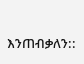እንጠብቃለን::